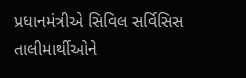પ્રધાનમંત્રીએ સિવિલ સર્વિસિસ તાલીમાર્થીઓને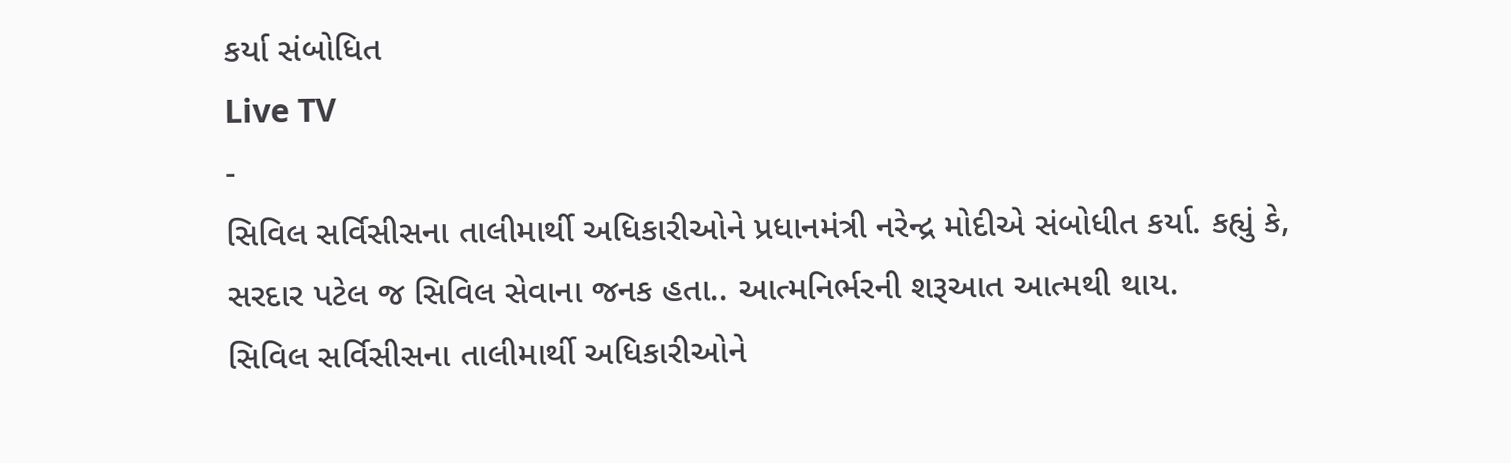કર્યા સંબોધિત
Live TV
-
સિવિલ સર્વિસીસના તાલીમાર્થી અધિકારીઓને પ્રધાનમંત્રી નરેન્દ્ર મોદીએ સંબોધીત કર્યા. કહ્યું કે, સરદાર પટેલ જ સિવિલ સેવાના જનક હતા.. આત્મનિર્ભરની શરૂઆત આત્મથી થાય.
સિવિલ સર્વિસીસના તાલીમાર્થી અધિકારીઓને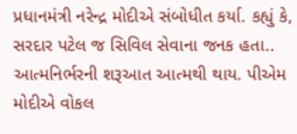પ્રધાનમંત્રી નરેન્દ્ર મોદીએ સંબોધીત કર્યા. કહ્યું કે, સરદાર પટેલ જ સિવિલ સેવાના જનક હતા.. આત્મનિર્ભરની શરૂઆત આત્મથી થાય. પીએમ મોદીએ વોકલ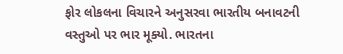ફોર લોકલના વિચારને અનુસરવા ભારતીય બનાવટની વસ્તુઓ પર ભાર મૂક્યો. ભારતના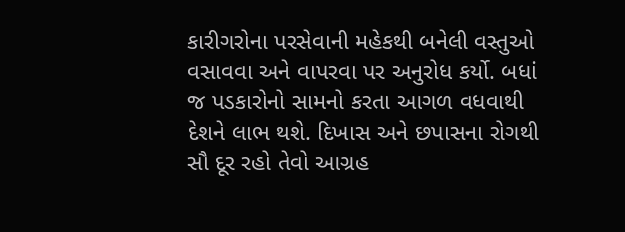કારીગરોના પરસેવાની મહેકથી બનેલી વસ્તુઓ વસાવવા અને વાપરવા પર અનુરોધ કર્યો. બધાં જ પડકારોનો સામનો કરતા આગળ વધવાથી દેશને લાભ થશે. દિખાસ અને છપાસના રોગથી સૌ દૂર રહો તેવો આગ્રહ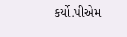કર્યો.પીએમ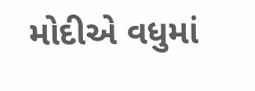મોદીએ વધુમાં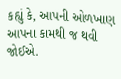કહ્યું કે, આપની ઓળખાણ આપના કામથી જ થવી જોઈએ.